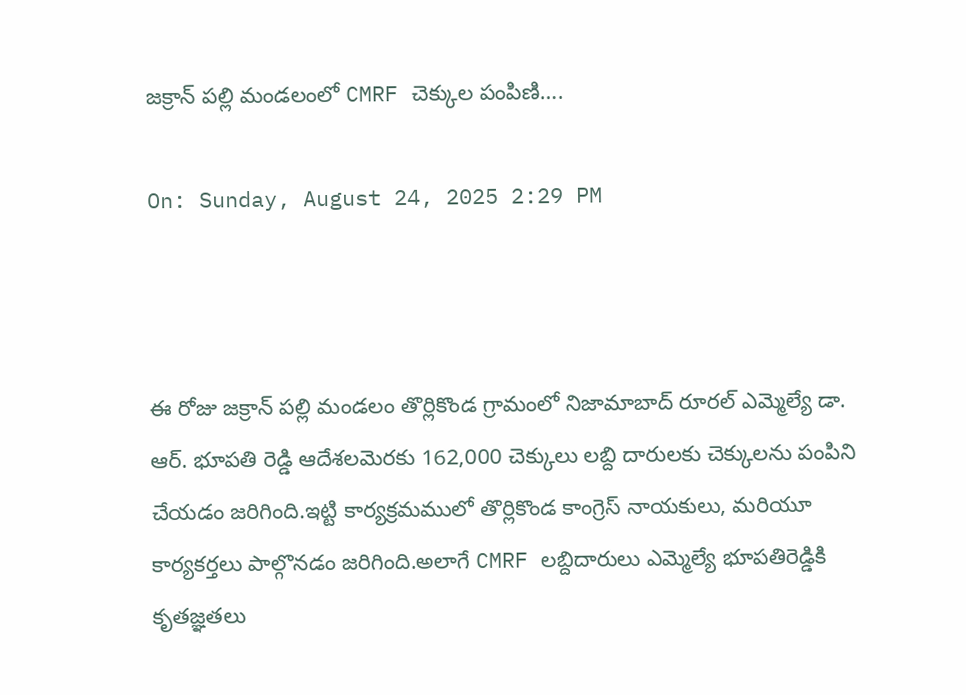జక్రాన్ పల్లి మండలంలో CMRF చెక్కుల పంపిణి….

On: Sunday, August 24, 2025 2:29 PM



ఈ రోజు జక్రాన్ పల్లి మండలం తొర్లికొండ గ్రామంలో నిజామాబాద్ రూరల్ ఎమ్మెల్యే డా. ఆర్. భూపతి రెడ్డి ఆదేశలమెరకు 162,000 చెక్కులు లబ్ది దారులకు చెక్కులను పంపిని చేయడం జరిగింది.ఇట్టి కార్యక్రమములో తొర్లికొండ కాంగ్రెస్ నాయకులు, మరియూ కార్యకర్తలు పాల్గొనడం జరిగింది.అలాగే CMRF లబ్దిదారులు ఎమ్మెల్యే భూపతిరెడ్డికి కృతజ్ఞతలు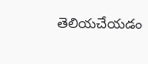తెలియచేయడం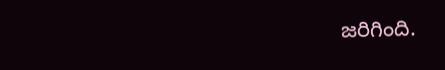జరిగింది.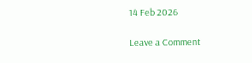14 Feb 2026

Leave a Comment